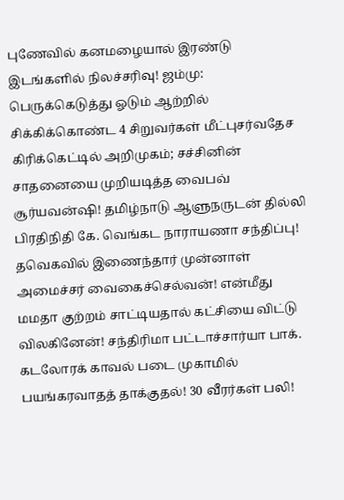புணேவில் கனமழையால் இரண்டு இடங்களில் நிலச்சரிவு! ஜம்மு: பெருக்கெடுத்து ஓடும் ஆற்றில் சிக்கிக்கொண்ட 4 சிறுவர்கள் மீட்புசர்வதேச கிரிக்கெட்டில் அறிமுகம்; சச்சினின் சாதனையை முறியடித்த வைபவ் சூர்யவன்ஷி! தமிழ்நாடு ஆளுநருடன் தில்லி பிரதிநிதி கே. வெங்கட நாராயணா சந்திப்பு! தவெகவில் இணைந்தார் முன்னாள் அமைச்சர் வைகைச்செல்வன்! என்மீது மமதா குற்றம் சாட்டியதால் கட்சியை விட்டு விலகினேன்! சந்திரிமா பட்டாச்சார்யா பாக். கடலோரக் காவல் படை முகாமில் பயங்கரவாதத் தாக்குதல்! 30 வீரர்கள் பலி!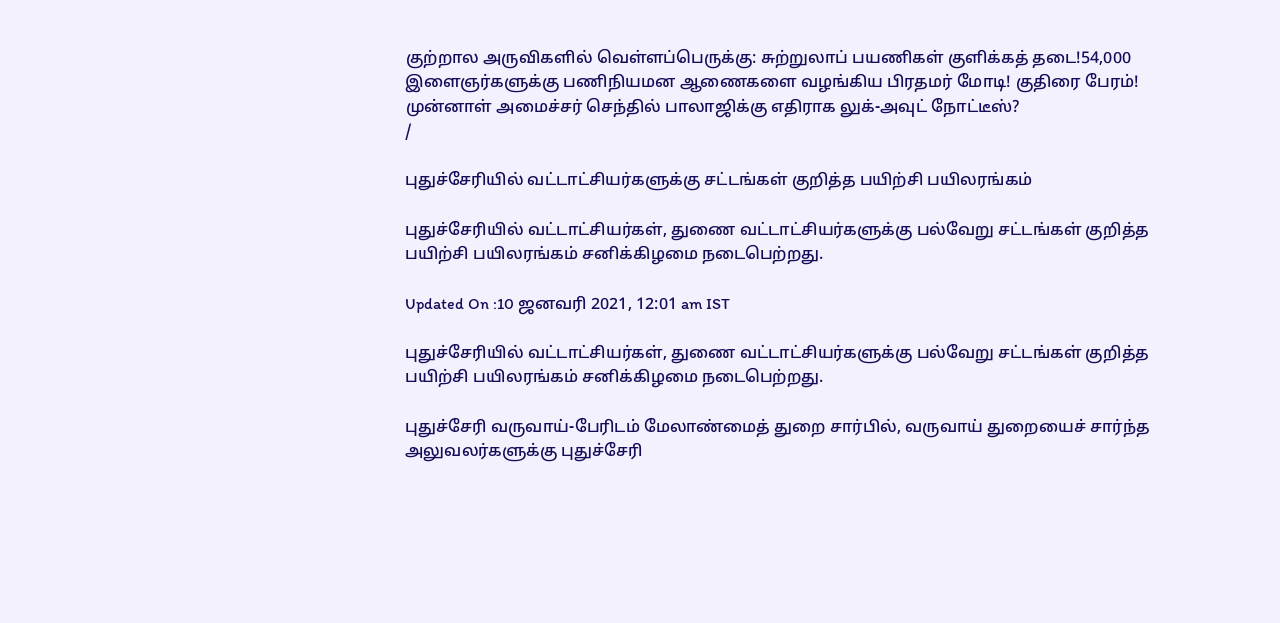குற்றால அருவிகளில் வெள்ளப்பெருக்கு: சுற்றுலாப் பயணிகள் குளிக்கத் தடை!54,000 இளைஞர்களுக்கு பணிநியமன ஆணைகளை வழங்கிய பிரதமர் மோடி! குதிரை பேரம்! முன்னாள் அமைச்சர் செந்தில் பாலாஜிக்கு எதிராக லுக்-அவுட் நோட்டீஸ்?
/

புதுச்சேரியில் வட்டாட்சியர்களுக்கு சட்டங்கள் குறித்த பயிற்சி பயிலரங்கம்

புதுச்சேரியில் வட்டாட்சியர்கள், துணை வட்டாட்சியர்களுக்கு பல்வேறு சட்டங்கள் குறித்த பயிற்சி பயிலரங்கம் சனிக்கிழமை நடைபெற்றது.

Updated On :10 ஜனவரி 2021, 12:01 am IST

புதுச்சேரியில் வட்டாட்சியர்கள், துணை வட்டாட்சியர்களுக்கு பல்வேறு சட்டங்கள் குறித்த பயிற்சி பயிலரங்கம் சனிக்கிழமை நடைபெற்றது.

புதுச்சேரி வருவாய்-பேரிடம் மேலாண்மைத் துறை சார்பில், வருவாய் துறையைச் சார்ந்த அலுவலர்களுக்கு புதுச்சேரி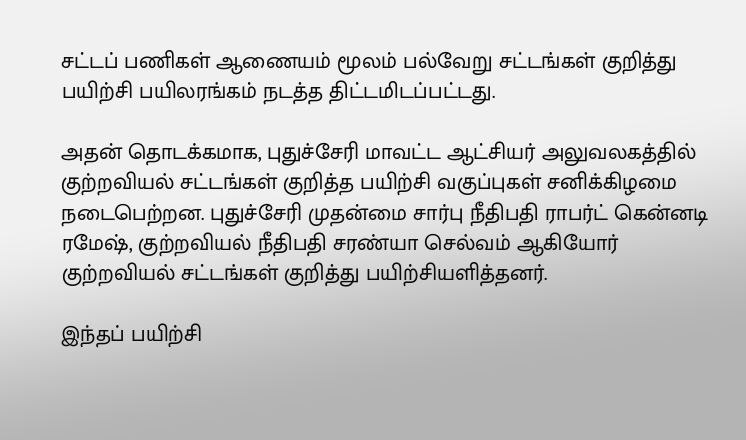சட்டப் பணிகள் ஆணையம் மூலம் பல்வேறு சட்டங்கள் குறித்து பயிற்சி பயிலரங்கம் நடத்த திட்டமிடப்பட்டது.

அதன் தொடக்கமாக, புதுச்சேரி மாவட்ட ஆட்சியர் அலுவலகத்தில் குற்றவியல் சட்டங்கள் குறித்த பயிற்சி வகுப்புகள் சனிக்கிழமை நடைபெற்றன. புதுச்சேரி முதன்மை சார்பு நீதிபதி ராபர்ட் கென்னடி ரமேஷ், குற்றவியல் நீதிபதி சரண்யா செல்வம் ஆகியோர் குற்றவியல் சட்டங்கள் குறித்து பயிற்சியளித்தனர்.

இந்தப் பயிற்சி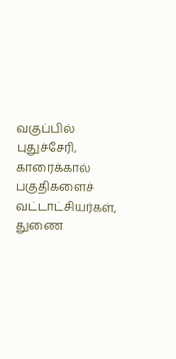வகுப்பில் புதுச்சேரி, காரைக்கால் பகுதிகளைச் வட்டாட்சியர்கள், துணை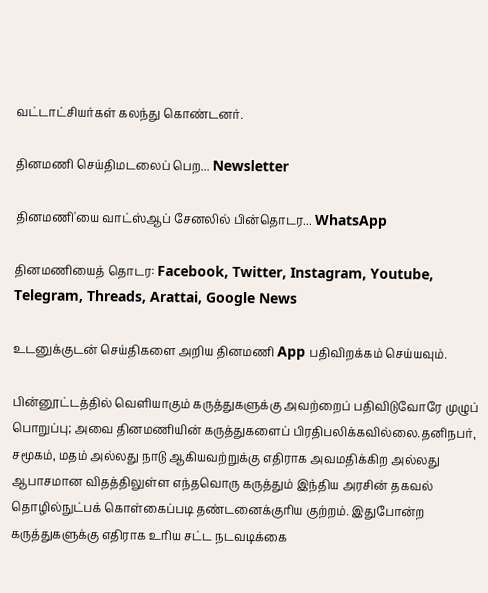வட்டாட்சியர்கள் கலந்து கொண்டனர்.

தினமணி செய்திமடலைப் பெற... Newsletter

தினமணி'யை வாட்ஸ்ஆப் சேனலில் பின்தொடர... WhatsApp

தினமணியைத் தொடர: Facebook, Twitter, Instagram, Youtube, Telegram, Threads, Arattai, Google News

உடனுக்குடன் செய்திகளை அறிய தினமணி App பதிவிறக்கம் செய்யவும்.

பின்னூட்டத்தில் வெளியாகும் கருத்துகளுக்கு அவற்றைப் பதிவிடுவோரே முழுப் பொறுப்பு; அவை தினமணியின் கருத்துகளைப் பிரதிபலிக்கவில்லை.தனிநபர், சமூகம், மதம் அல்லது நாடு ஆகியவற்றுக்கு எதிராக அவமதிக்கிற அல்லது ஆபாசமான விதத்திலுள்ள எந்தவொரு கருத்தும் இந்திய அரசின் தகவல் தொழில்நுட்பக் கொள்கைப்படி தண்டனைக்குரிய குற்றம். இதுபோன்ற கருத்துகளுக்கு எதிராக உரிய சட்ட நடவடிக்கை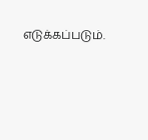எடுக்கப்படும்.